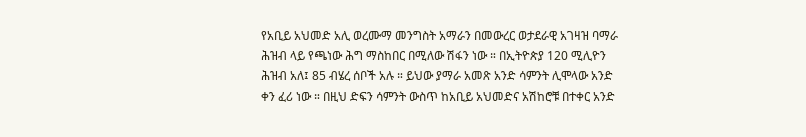የአቢይ አህመድ አሊ ወረሙማ መንግስት አማራን በመውረር ወታደራዊ አገዛዝ ባማራ ሕዝብ ላይ የጫነው ሕግ ማስከበር በሚለው ሽፋን ነው ። በኢትዮጵያ 120 ሚሊዮን ሕዝብ አለ፤ 85 ብሄረ ሰቦች አሉ ። ይህው ያማራ አመጽ አንድ ሳምንት ሊሞላው አንድ ቀን ፈሪ ነው ። በዚህ ድፍን ሳምንት ውስጥ ከአቢይ አህመድና አሽከሮቹ በተቀር አንድ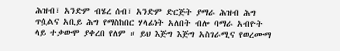ሕዝብ፣ አንድም ብሄረ ሰብ፣ አንድም ድርጅት ያማራ ሕዝብ ሕግ ጥሷልና አቢይ ሕግ የማስከበር ሃላፊነት አለበት ብሎ ባማራ አብዮት ላይ ተቃውሞ ያቀረበ የለም ። ይህ እጅግ እጅግ አስገራሚና የወረሙማ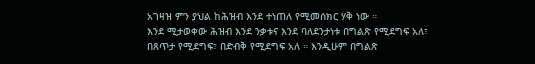አገዛዝ ምን ያህል ከሕዝብ እንደ ተነጠለ የሚመሰክር ሃቅ ነው ።
እንደ ሚታወቀው ሕዝብ እንደ ንቃቱና እንደ ባለደንታነቱ በግልጽ የሚደግፍ አለ፣ በጸጥታ የሚደግፍ፣ በድብቅ የሚደግፍ አለ ። እንዲሁም በግልጽ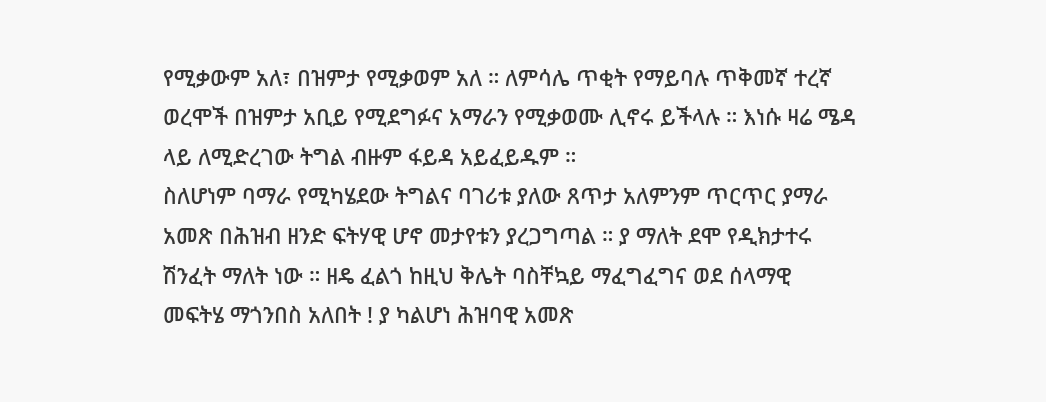የሚቃውም አለ፣ በዝምታ የሚቃወም አለ ። ለምሳሌ ጥቂት የማይባሉ ጥቅመኛ ተረኛ ወረሞች በዝምታ አቢይ የሚደግፉና አማራን የሚቃወሙ ሊኖሩ ይችላሉ ። እነሱ ዛሬ ሜዳ ላይ ለሚድረገው ትግል ብዙም ፋይዳ አይፈይዱም ።
ስለሆነም ባማራ የሚካሄደው ትግልና ባገሪቱ ያለው ጸጥታ አለምንም ጥርጥር ያማራ አመጽ በሕዝብ ዘንድ ፍትሃዊ ሆኖ መታየቱን ያረጋግጣል ። ያ ማለት ደሞ የዲክታተሩ ሽንፈት ማለት ነው ። ዘዴ ፈልጎ ከዚህ ቅሌት ባስቸኳይ ማፈግፈግና ወደ ሰላማዊ መፍትሄ ማጎንበስ አለበት ! ያ ካልሆነ ሕዝባዊ አመጽ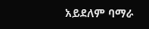አይደለም ባማራ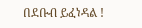በደቡብ ይፈነዳል !